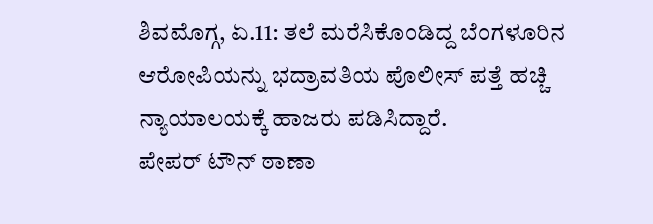ಶಿವಮೊಗ್ಗ, ಏ.11: ತಲೆ ಮರೆಸಿಕೊಂಡಿದ್ದ ಬೆಂಗಳೂರಿನ ಆರೋಪಿಯನ್ನು ಭದ್ರಾವತಿಯ ಪೊಲೀಸ್ ಪತ್ತೆ ಹಚ್ಚಿ ನ್ಯಾಯಾಲಯಕ್ಕೆ ಹಾಜರು ಪಡಿಸಿದ್ದಾರೆ.
ಪೇಪರ್ ಟೌನ್ ಠಾಣಾ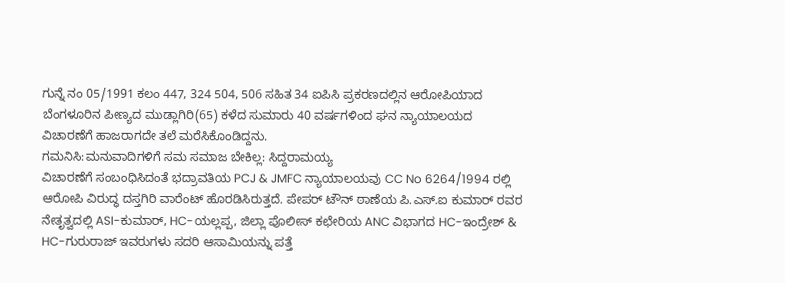ಗುನ್ನೆ ನಂ 05/1991 ಕಲಂ 447, 324 504, 506 ಸಹಿತ 34 ಐಪಿಸಿ ಪ್ರಕರಣದಲ್ಲಿನ ಆರೋಪಿಯಾದ ಬೆಂಗಳೂರಿನ ಪೀಣ್ಯದ ಮುಡ್ಲಾಗಿರಿ(65) ಕಳೆದ ಸುಮಾರು 40 ವರ್ಷಗಳಿಂದ ಘನ ನ್ಯಾಯಾಲಯದ ವಿಚಾರಣೆಗೆ ಹಾಜರಾಗದೇ ತಲೆ ಮರೆಸಿಕೊಂಡಿದ್ದನು.
ಗಮನಿಸಿ:ಮನುವಾದಿಗಳಿಗೆ ಸಮ ಸಮಾಜ ಬೇಕಿಲ್ಲ: ಸಿದ್ದರಾಮಯ್ಯ
ವಿಚಾರಣೆಗೆ ಸಂಬಂಧಿಸಿದಂತೆ ಭದ್ರಾವತಿಯ PCJ & JMFC ನ್ಯಾಯಾಲಯವು CC No 6264/1994 ರಲ್ಲಿ ಆರೋಪಿ ವಿರುದ್ಧ ದಸ್ತಗಿರಿ ವಾರೆಂಟ್ ಹೊರಡಿಸಿರುತ್ತದೆ. ಪೇಪರ್ ಟೌನ್ ಠಾಣೆಯ ಪಿ.ಎಸ್.ಐ ಕುಮಾರ್ ರವರ ನೇತೃತ್ವದಲ್ಲಿ ASI-ಕುಮಾರ್, HC-ಯಲ್ಲಪ್ಪ, ಜಿಲ್ಲಾ ಪೊಲೀಸ್ ಕಛೇರಿಯ ANC ವಿಭಾಗದ HC-ಇಂದ್ರೇಶ್ & HC-ಗುರುರಾಜ್ ಇವರುಗಳು ಸದರಿ ಆಸಾಮಿಯನ್ನು ಪತ್ತೆ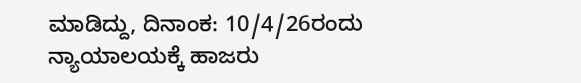ಮಾಡಿದ್ದು, ದಿನಾಂಕ: 10/4/26ರಂದು ನ್ಯಾಯಾಲಯಕ್ಕೆ ಹಾಜರು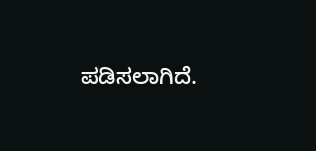ಪಡಿಸಲಾಗಿದೆ.